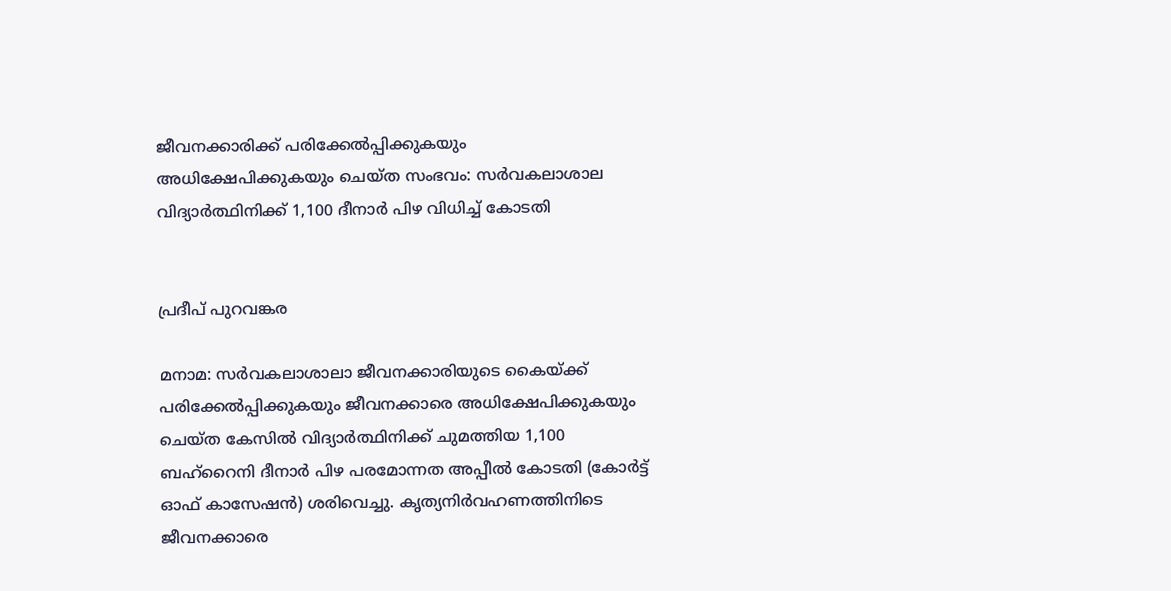ജീവനക്കാരിക്ക് പരിക്കേൽപ്പിക്കുകയും അധിക്ഷേപിക്കുകയും ചെയ്ത സംഭവം: സർവകലാശാല വിദ്യാർത്ഥിനിക്ക് 1,100 ദീനാർ പിഴ വിധിച്ച് കോടതി


പ്രദീപ് പുറവങ്കര

മനാമ: സർവകലാശാലാ ജീവനക്കാരിയുടെ കൈയ്ക്ക് പരിക്കേൽപ്പിക്കുകയും ജീവനക്കാരെ അധിക്ഷേപിക്കുകയും ചെയ്ത കേസിൽ വിദ്യാർത്ഥിനിക്ക് ചുമത്തിയ 1,100 ബഹ്‌റൈനി ദീനാർ പിഴ പരമോന്നത അപ്പീൽ കോടതി (കോർട്ട് ഓഫ് കാസേഷൻ) ശരിവെച്ചു. കൃത്യനിർവഹണത്തിനിടെ ജീവനക്കാരെ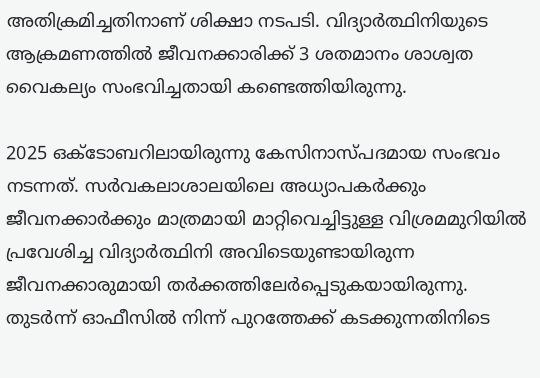അതിക്രമിച്ചതിനാണ് ശിക്ഷാ നടപടി. വിദ്യാർത്ഥിനിയുടെ ആക്രമണത്തിൽ ജീവനക്കാരിക്ക് 3 ശതമാനം ശാശ്വത വൈകല്യം സംഭവിച്ചതായി കണ്ടെത്തിയിരുന്നു.

2025 ഒക്ടോബറിലായിരുന്നു കേസിനാസ്പദമായ സംഭവം നടന്നത്. സർവകലാശാലയിലെ അധ്യാപകർക്കും ജീവനക്കാർക്കും മാത്രമായി മാറ്റിവെച്ചിട്ടുള്ള വിശ്രമമുറിയിൽ പ്രവേശിച്ച വിദ്യാർത്ഥിനി അവിടെയുണ്ടായിരുന്ന ജീവനക്കാരുമായി തർക്കത്തിലേർപ്പെടുകയായിരുന്നു. തുടർന്ന് ഓഫീസിൽ നിന്ന് പുറത്തേക്ക് കടക്കുന്നതിനിടെ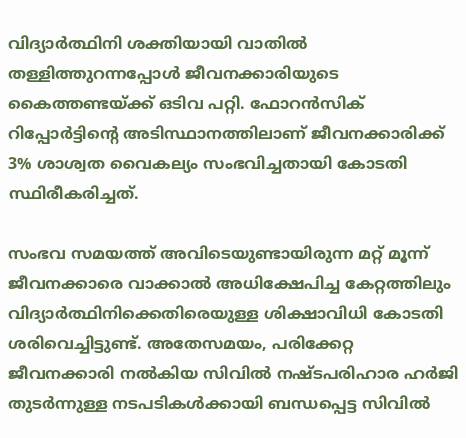വിദ്യാർത്ഥിനി ശക്തിയായി വാതിൽ തള്ളിത്തുറന്നപ്പോൾ ജീവനക്കാരിയുടെ കൈത്തണ്ടയ്ക്ക് ഒടിവ പറ്റി. ഫോറൻസിക് റിപ്പോർട്ടിന്റെ അടിസ്ഥാനത്തിലാണ് ജീവനക്കാരിക്ക് 3% ശാശ്വത വൈകല്യം സംഭവിച്ചതായി കോടതി സ്ഥിരീകരിച്ചത്.

സംഭവ സമയത്ത് അവിടെയുണ്ടായിരുന്ന മറ്റ് മൂന്ന് ജീവനക്കാരെ വാക്കാൽ അധിക്ഷേപിച്ച കേറ്റത്തിലും വിദ്യാർത്ഥിനിക്കെതിരെയുള്ള ശിക്ഷാവിധി കോടതി ശരിവെച്ചിട്ടുണ്ട്. അതേസമയം, പരിക്കേറ്റ ജീവനക്കാരി നൽകിയ സിവിൽ നഷ്ടപരിഹാര ഹർജി തുടർന്നുള്ള നടപടികൾക്കായി ബന്ധപ്പെട്ട സിവിൽ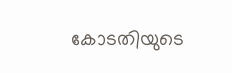കോടതിയുടെ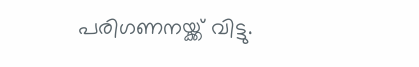പരിഗണനയ്ക്ക് വിട്ടു.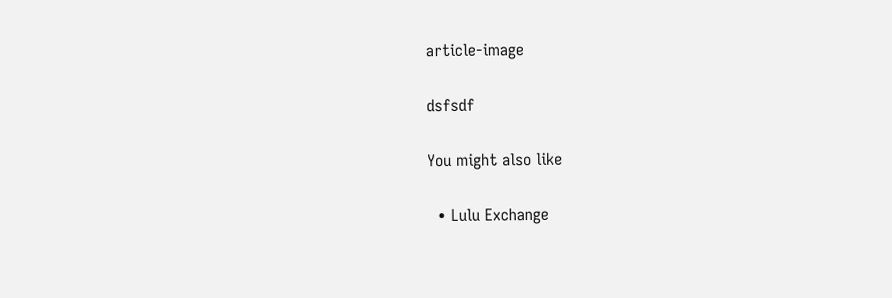article-image

dsfsdf

You might also like

  • Lulu Exchange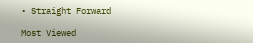• Straight Forward

Most Viewed